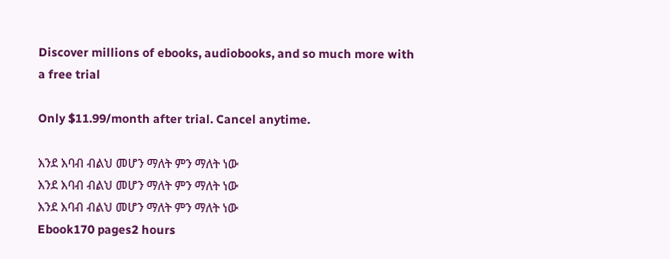Discover millions of ebooks, audiobooks, and so much more with a free trial

Only $11.99/month after trial. Cancel anytime.

እንደ እባብ ብልህ መሆን ማለት ምን ማለት ነው
እንደ እባብ ብልህ መሆን ማለት ምን ማለት ነው
እንደ እባብ ብልህ መሆን ማለት ምን ማለት ነው
Ebook170 pages2 hours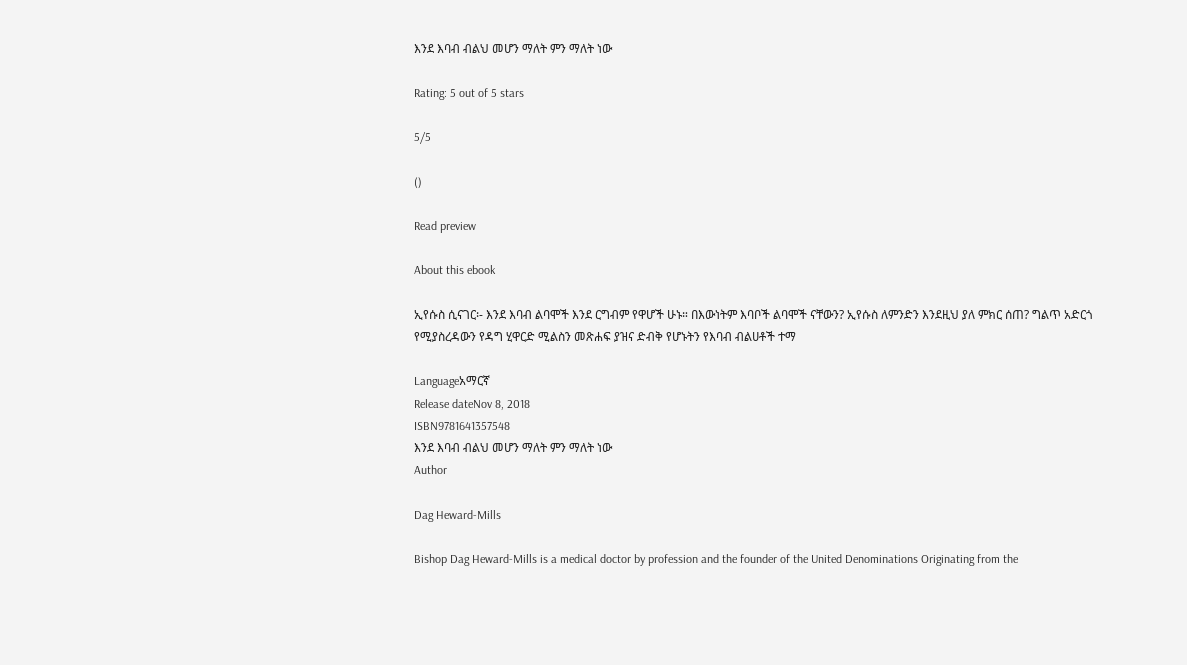እንደ እባብ ብልህ መሆን ማለት ምን ማለት ነው

Rating: 5 out of 5 stars

5/5

()

Read preview

About this ebook

ኢየሱስ ሲናገር፡- እንደ እባብ ልባሞች እንደ ርግብም የዋሆች ሁኑ። በእውነትም እባቦች ልባሞች ናቸውን? ኢየሱስ ለምንድን እንደዚህ ያለ ምክር ሰጠ? ግልጥ አድርጎ የሚያስረዳውን የዳግ ሂዋርድ ሚልስን መጽሐፍ ያዝና ድብቅ የሆኑትን የእባብ ብልሀቶች ተማ

Languageአማርኛ
Release dateNov 8, 2018
ISBN9781641357548
እንደ እባብ ብልህ መሆን ማለት ምን ማለት ነው
Author

Dag Heward-Mills

Bishop Dag Heward-Mills is a medical doctor by profession and the founder of the United Denominations Originating from the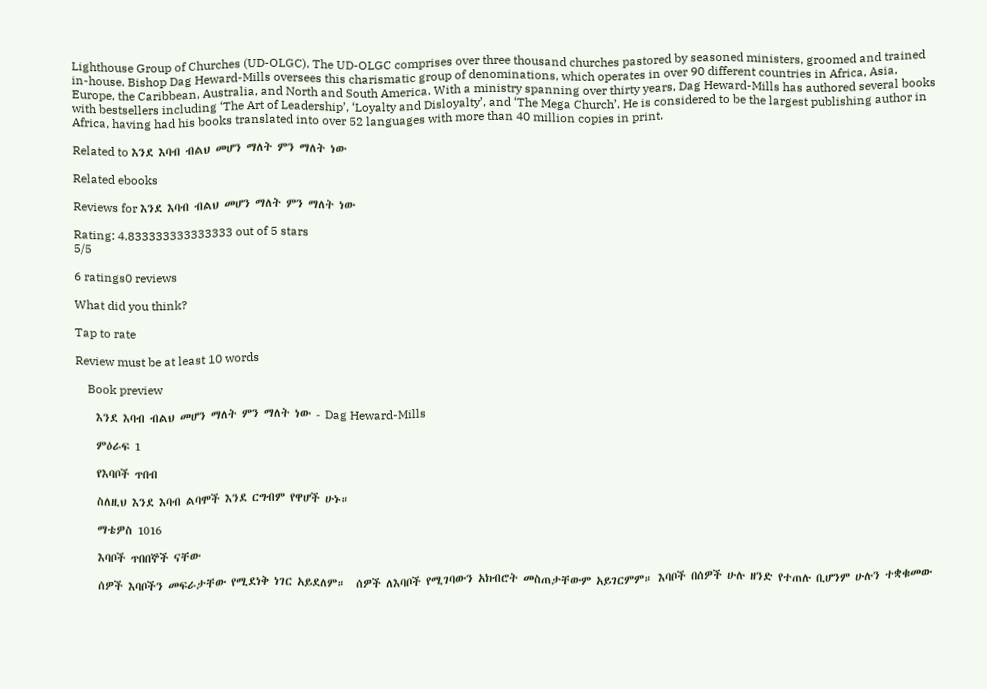Lighthouse Group of Churches (UD-OLGC). The UD-OLGC comprises over three thousand churches pastored by seasoned ministers, groomed and trained in-house. Bishop Dag Heward-Mills oversees this charismatic group of denominations, which operates in over 90 different countries in Africa, Asia, Europe, the Caribbean, Australia, and North and South America. With a ministry spanning over thirty years, Dag Heward-Mills has authored several books with bestsellers including ‘The Art of Leadership’, ‘Loyalty and Disloyalty’, and ‘The Mega Church’. He is considered to be the largest publishing author in Africa, having had his books translated into over 52 languages with more than 40 million copies in print.

Related to እንደ እባብ ብልህ መሆን ማለት ምን ማለት ነው

Related ebooks

Reviews for እንደ እባብ ብልህ መሆን ማለት ምን ማለት ነው

Rating: 4.833333333333333 out of 5 stars
5/5

6 ratings0 reviews

What did you think?

Tap to rate

Review must be at least 10 words

    Book preview

    እንደ እባብ ብልህ መሆን ማለት ምን ማለት ነው - Dag Heward-Mills

    ምዕራፍ 1

    የእባቦች ጥበብ

    ስለዚህ እንደ እባብ ልባሞች እንደ ርግብም የዋሆች ሁኑ።

    ማቴዎስ 1016

    እባቦች ጥበበኞች ናቸው

    ሰዎች እባቦችን መፍራታቸው የሚደነቅ ነገር አይደለም።  ሰዎች ለእባቦች የሚገባውን አክብሮት መስጠታቸውም አይገርምም። እባቦች በሰዎች ሁሉ ዘንድ የተጠሉ ቢሆንም ሁሉን ተቋቁመው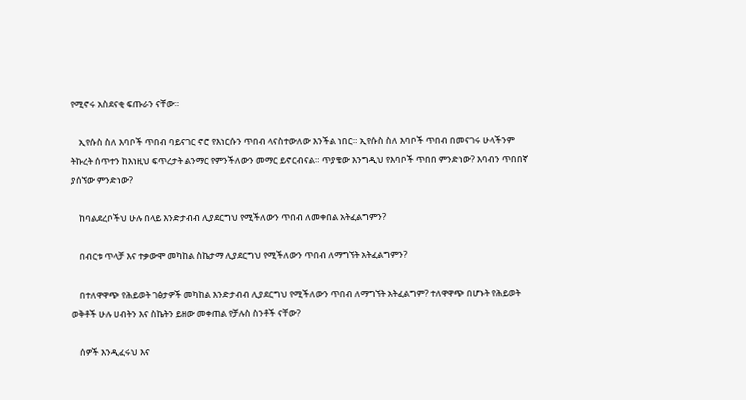የሚኖሩ አስደናቂ ፍጡራን ናቸው።

    ኢየሱስ ስለ እባቦች ጥበብ ባይናገር ኖሮ የእነርሱን ጥበብ ላናስተውለው እንችል ነበር። ኢየሱስ ስለ እባቦች ጥበብ በመናገሩ ሁላችንም ትኩረት ሰጥተን ከእነዚህ ፍጥረታት ልንማር የምንችለውን መማር ይኖርብናል። ጥያቄው እንግዲህ የእባቦች ጥበበ ምንድነው? እባብን ጥበበኛ ያሰኘው ምንድነው?

    ከባልደረቦችህ ሁሉ በላይ እንድታብብ ሊያደርግህ የሚችለውን ጥበብ ለመቀበል አትፈልግምን?

    በብርቱ ጥላቻ እና ተቃውሞ መካከል ስኬታማ ሊያደርግህ የሚችለውን ጥበብ ለማግኘት አትፈልግምን?

    በተለዋዋጭ የሕይወት ገፅታዎች መካከል እንድታብብ ሊያደርግህ የሚችለውን ጥበብ ለማግኘት አትፈልግም? ተለዋዋጭ በሆኑት የሕይወት ወቅቶች ሁሉ ሀብትን እና ስኬትን ይዘው መቀጠል የቻሉስ ስንቶች ናቸው?

    ሰዎች እንዲፈሩህ እና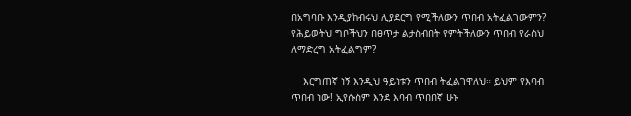በአግባቡ እንዲያከብሩህ ሊያደርግ የሚችለውን ጥበብ አትፈልገውምን? የሕይወትህ ግቦችህን በፀጥታ ልታስብበት የምትችለውን ጥበብ የራስህ ለማድረግ አትፈልግም?

    እርግጠኛ ነኝ እንዲህ ዓይነቱን ጥበብ ትፈልገዋለህ። ይህም የእባብ ጥበብ ነው! ኢየሱስም እንደ እባብ ጥበበኛ ሁኑ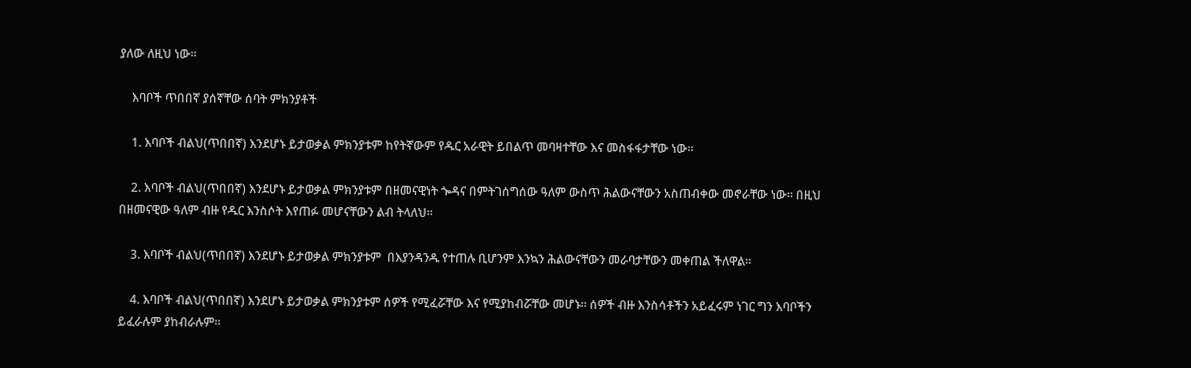ያለው ለዚህ ነው።

    እባቦች ጥበበኛ ያሰኛቸው ሰባት ምክንያቶች

    1. እባቦች ብልህ(ጥበበኛ) እንደሆኑ ይታወቃል ምክንያቱም ከየትኛውም የዱር አራዊት ይበልጥ መባዛተቸው እና መስፋፋታቸው ነው።

    2. እባቦች ብልህ(ጥበበኛ) እንደሆኑ ይታወቃል ምክንያቱም በዘመናዊነት ጐዳና በምትገሰግሰው ዓለም ውስጥ ሕልውናቸውን አስጠብቀው መኖራቸው ነው። በዚህ በዘመናዊው ዓለም ብዙ የዱር እንስሶት እየጠፉ መሆናቸውን ልብ ትላለህ።

    3. እባቦች ብልህ(ጥበበኛ) እንደሆኑ ይታወቃል ምክንያቱም  በእያንዳንዱ የተጠሉ ቢሆንም እንኳን ሕልውናቸውን መራባታቸውን መቀጠል ችለዋል።

    4. እባቦች ብልህ(ጥበበኛ) እንደሆኑ ይታወቃል ምክንያቱም ሰዎች የሚፈሯቸው እና የሚያከብሯቸው መሆኑ። ሰዎች ብዙ እንስሳቶችን አይፈሩም ነገር ግን እባቦችን ይፈራሉም ያከብራሉም።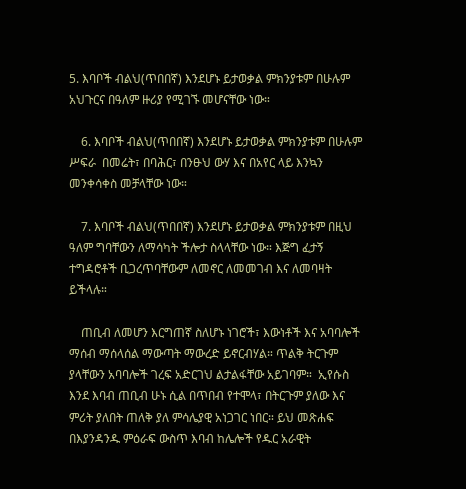5. እባቦች ብልህ(ጥበበኛ) እንደሆኑ ይታወቃል ምክንያቱም በሁሉም አህጉርና በዓለም ዙሪያ የሚገኙ መሆናቸው ነው።

    6. እባቦች ብልህ(ጥበበኛ) እንደሆኑ ይታወቃል ምክንያቱም በሁሉም ሥፍራ  በመሬት፣ በባሕር፣ በንፁህ ውሃ እና በአየር ላይ እንኳን መንቀሳቀስ መቻላቸው ነው።

    7. እባቦች ብልህ(ጥበበኛ) እንደሆኑ ይታወቃል ምክንያቱም በዚህ ዓለም ግባቸውን ለማሳካት ችሎታ ስላላቸው ነው። እጅግ ፈታኝ ተግዳሮቶች ቢጋረጥባቸውም ለመኖር ለመመገብ እና ለመባዛት ይችላሉ።

    ጠቢብ ለመሆን እርግጠኛ ስለሆኑ ነገሮች፣ እውነቶች እና አባባሎች ማሰብ ማሰላሰል ማውጣት ማውረድ ይኖርብሃል። ጥልቅ ትርጉም ያላቸውን አባባሎች ገረፍ አድርገህ ልታልፋቸው አይገባም።  ኢየሱስ እንደ እባብ ጠቢብ ሁኑ ሲል በጥበብ የተሞላ፣ በትርጉም ያለው እና ምሪት ያለበት ጠለቅ ያለ ምሳሌያዊ አነጋገር ነበር። ይህ መጽሐፍ በእያንዳንዱ ምዕራፍ ውስጥ እባብ ከሌሎች የዱር አራዊት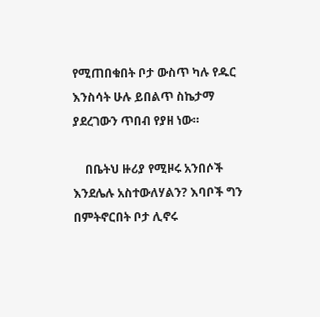የሚጠበቁበት ቦታ ውስጥ ካሉ የዱር እንስሳት ሁሉ ይበልጥ ስኬታማ ያደረገውን ጥበብ የያዘ ነው።

    በቤትህ ዙሪያ የሚዞሩ አንበሶች እንደሌሉ አስተውለሃልን? እባቦች ግን በምትኖርበት ቦታ ሊኖሩ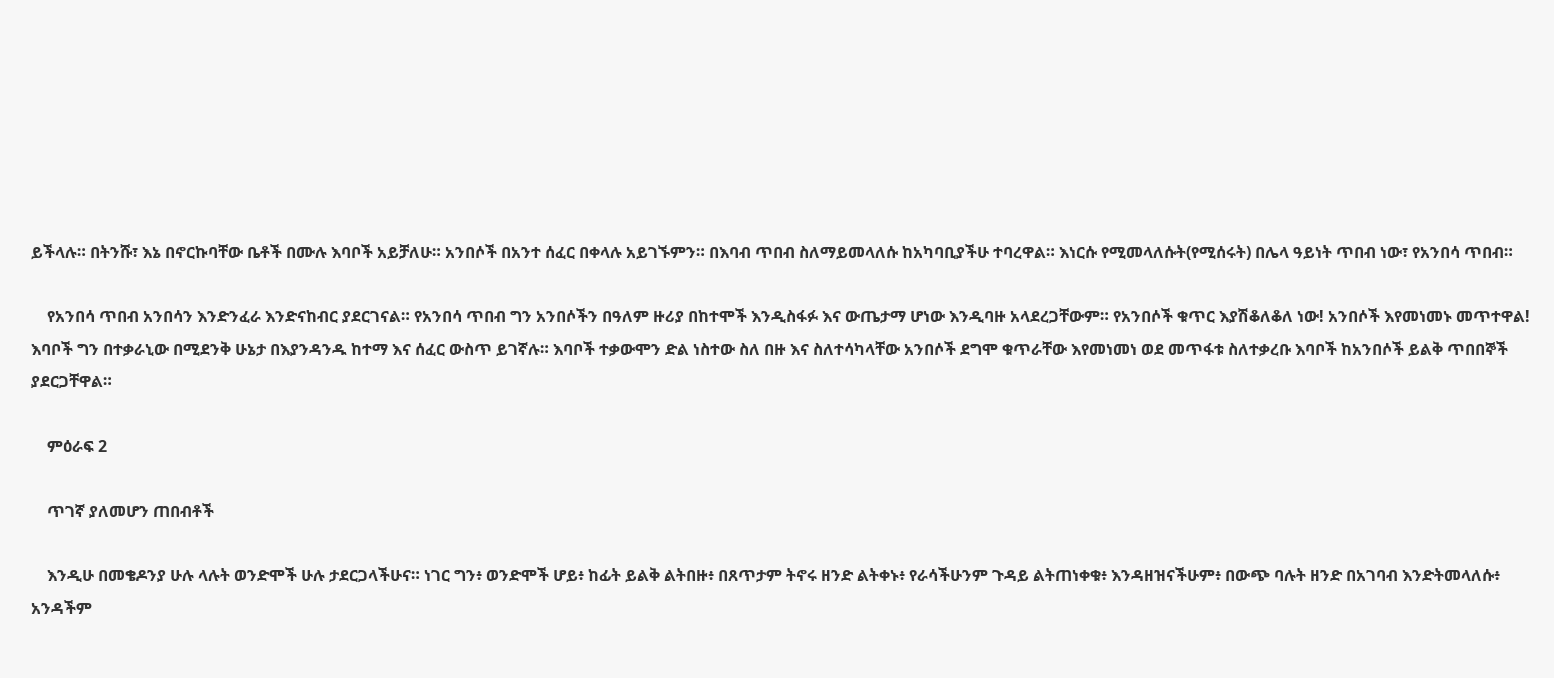ይችላሉ። በትንሹ፣ እኔ በኖርኩባቸው ቤቶች በሙሉ እባቦች አይቻለሁ። አንበሶች በአንተ ሰፈር በቀላሉ አይገኙምን። በእባብ ጥበብ ስለማይመላለሱ ከአካባቢያችሁ ተባረዋል። እነርሱ የሚመላለሱት(የሚሰሩት) በሌላ ዓይነት ጥበብ ነው፣ የአንበሳ ጥበብ።

    የአንበሳ ጥበብ አንበሳን እንድንፈራ እንድናከብር ያደርገናል። የአንበሳ ጥበብ ግን አንበሶችን በዓለም ዙሪያ በከተሞች እንዲስፋፉ እና ውጤታማ ሆነው እንዲባዙ አላደረጋቸውም። የአንበሶች ቁጥር እያሽቆለቆለ ነው! አንበሶች እየመነመኑ መጥተዋል!  እባቦች ግን በተቃራኒው በሚደንቅ ሁኔታ በእያንዳንዱ ከተማ እና ሰፈር ውስጥ ይገኛሉ። እባቦች ተቃውሞን ድል ነስተው ስለ በዙ እና ስለተሳካላቸው አንበሶች ደግሞ ቁጥራቸው እየመነመነ ወደ መጥፋቱ ስለተቃረቡ እባቦች ከአንበሶች ይልቅ ጥበበኞች ያደርጋቸዋል።

    ምዕራፍ 2

    ጥገኛ ያለመሆን ጠበብቶች

    እንዲሁ በመቄዶንያ ሁሉ ላሉት ወንድሞች ሁሉ ታደርጋላችሁና። ነገር ግን፥ ወንድሞች ሆይ፥ ከፊት ይልቅ ልትበዙ፥ በጸጥታም ትኖሩ ዘንድ ልትቀኑ፥ የራሳችሁንም ጉዳይ ልትጠነቀቁ፥ እንዳዘዝናችሁም፥ በውጭ ባሉት ዘንድ በአገባብ እንድትመላለሱ፥ አንዳችም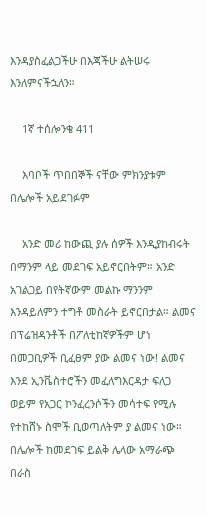እንዳያስፈልጋችሁ በእጃችሁ ልትሠሩ እንለምናችኋለን።

    1ኛ ተሰሎንቄ 411

    እባቦች ጥበበኞች ናቸው ምክንያቱም በሌሎች አይደገፉም

    አንድ መሪ ከውጪ ያሉ ሰዎች እንዲያከብሩት በማንም ላይ መደገፍ አይኖርበትም። አንድ አገልጋይ በየትኛውም መልኩ ማንንም እንዳይለምን ተግቶ መስራት ይኖርበታል። ልመና በፕሬዝዳንቶች በፖለቲከኛዎችም ሆነ በመጋቢዎች ቢፈፀም ያው ልመና ነው! ልመና እንደ ኢንቬስተሮችን መፈለግእርዳታ ፍለጋ ወይም የአጋር ኮንፈረንሶችን መሳተፍ የሚሉ የተከሸኑ ስሞች ቢወጣለትም ያ ልመና ነው። በሌሎች ከመደገፍ ይልቅ ሌላው አማራጭ በራስ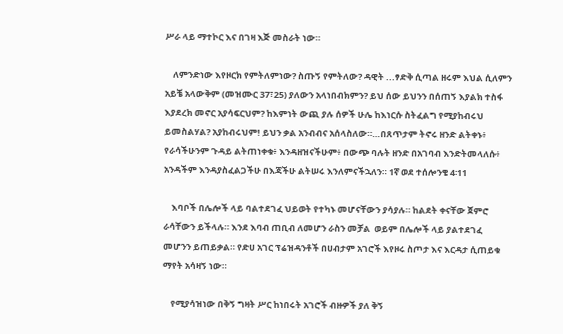ሥራ ላይ ማተኮር እና በገዛ እጅ መስራት ነው።

    ለምንድነው እየዞርክ የምትለምነው? ስጡኝ የምትለው? ዳዊት ...ፃድቅ ሲጣል ዘሩም እህል ሲለምን አይቼ አላውቅም (መዝሙር 37፣25) ያለውን አላነበብክምን? ይህ ሰው ይህንን በሰጠኝ እያልክ ተስፋ እያደረክ መኖር አያሳፍርህም? ከእምነት ውጪ ያሉ ሰዎች ሁሌ ከእነርሱ ስትፈልግ የሚያከብሩህ ይመስልሃል? አያከብሩህም! ይህን ቃል አንብብና አሰላስለው።…በጸጥታም ትኖሩ ዘንድ ልትቀኑ፥ የራሳችሁንም ጉዳይ ልትጠነቀቁ፥ እንዳዘዝናችሁም፥ በውጭ ባሉት ዘንድ በአገባብ እንድትመላለሱ፥ አንዳችም እንዳያስፈልጋችሁ በእጃችሁ ልትሠሩ እንለምናችኋለን። 1ኛ ወደ ተሰሎንቄ 4፡11

    እባቦች በሌሎች ላይ ባልተደገፈ ህይወት የተካኑ መሆናቸውን ያሳያሉ። ከልደት ቀናቸው ጀምሮ ራሳቸውን ይችላሉ። እንደ እባብ ጠቢብ ለመሆን ራስን መቻል  ወይም በሌሎች ላይ ያልተደገፈ መሆንን ይጠይቃል። የድሀ አገር ፕሬዝዳንቶች በሀብታም አገሮች እየዞሩ ስጦታ እና እርዳታ ሲጠይቁ ማየት አሳዛኝ ነው።

    የሚያሳዝነው በቅኝ ግዛት ሥር ከነበሩት አገሮች ብዙዎች ያለ ቅኝ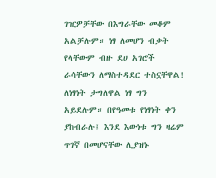ገዢዎቻቸው በእግራቸው መቆም አልቻሉም። ነፃ ለመሆን ብቃት የላቸውም ብዙ ደሀ አገሮች ራሳቸውን ለማስተዳደር ተስኗቸዋል! ለነፃነት ታግለዋል ነፃ ግን አይደሉም። በየዓመቱ የነፃነት ቀን ያከብራሉ፤ እንደ እውነቱ ግን ዛሬም ጥገኛ በመሆናቸው ሊያዝኑ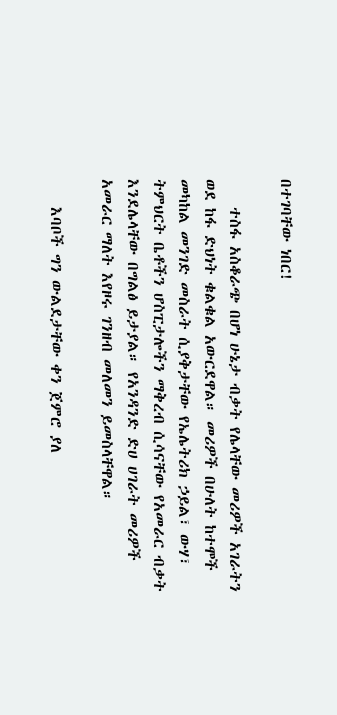በተገባቸው ነበር!

    ተስፋ አስቆራጭ በሆነ ሁኔታ ብቃት የሌላቸው መሪዎች አገራትን ወደ ከፋ ድህነት ቁልቁል አውርደዋል። መሪዎች በሁለት ከተሞች መካከል መንገድ መስራት ሲያቅታቸው የኤሌትሪክ ኃይል፣ ውሃ፣ ትምህርት ቤቶችን ሆስፒታሎችን ማቅረብ ሲሳናቸው የአመራር ብቃት እንደሌላቸው በግልፅ ይታያል። የአንዳንድ ድሀ ሀገራት መሪዎች አመራር ማለት እየዞሩ ገንዘብ መለመን ይመስላቸዋል።

    እባቦች ግን ውልደታቸው ቀን ጀምሮ ያለ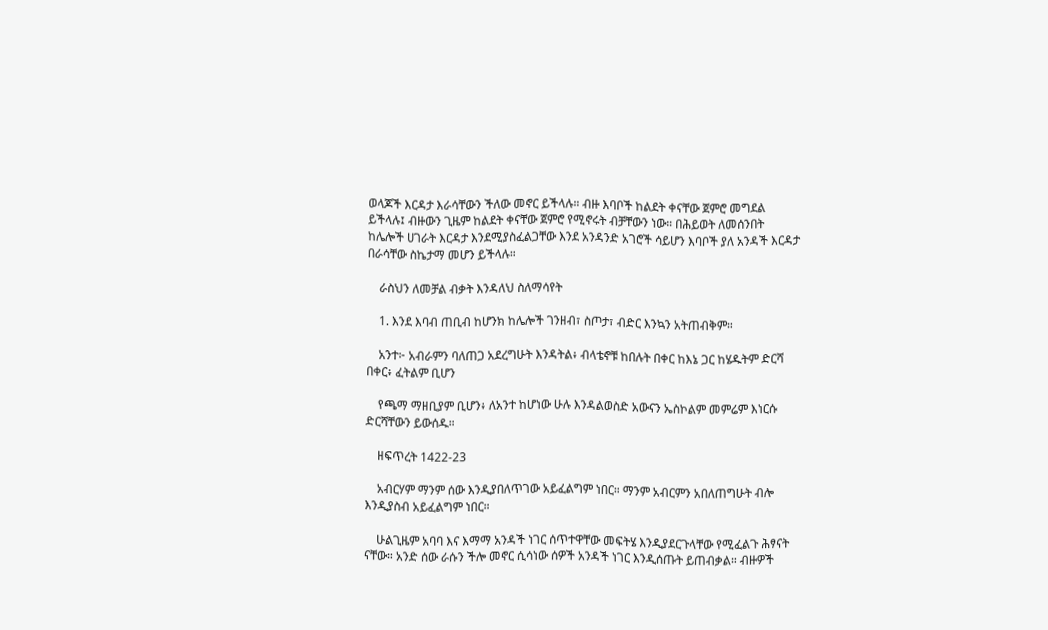ወላጆች እርዳታ እራሳቸውን ችለው መኖር ይችላሉ። ብዙ እባቦች ከልደት ቀናቸው ጀምሮ መግደል ይችላሉ፤ ብዙውን ጊዜም ከልደት ቀናቸው ጀምሮ የሚኖሩት ብቻቸውን ነው። በሕይወት ለመሰንበት ከሌሎች ሀገራት እርዳታ እንደሚያስፈልጋቸው እንደ አንዳንድ አገሮች ሳይሆን እባቦች ያለ አንዳች እርዳታ በራሳቸው ስኬታማ መሆን ይችላሉ።

    ራስህን ለመቻል ብቃት እንዳለህ ስለማሳየት

    1. እንደ እባብ ጠቢብ ከሆንክ ከሌሎች ገንዘብ፣ ስጦታ፣ ብድር እንኳን አትጠብቅም።

    አንተ፦ አብራምን ባለጠጋ አደረግሁት እንዳትል፥ ብላቴኖቹ ከበሉት በቀር ከእኔ ጋር ከሄዱትም ድርሻ በቀር፥ ፈትልም ቢሆን

    የጫማ ማዘቢያም ቢሆን፥ ለአንተ ከሆነው ሁሉ እንዳልወስድ አውናን ኤስኮልም መምሬም እነርሱ ድርሻቸውን ይውሰዱ።

    ዘፍጥረት 1422-23

    አብርሃም ማንም ሰው እንዲያበለጥገው አይፈልግም ነበር። ማንም አብርምን አበለጠግሁት ብሎ እንዲያስብ አይፈልግም ነበር።

    ሁልጊዜም አባባ እና እማማ አንዳች ነገር ሰጥተዋቸው መፍትሄ እንዲያደርጉላቸው የሚፈልጉ ሕፃናት ናቸው። አንድ ሰው ራሱን ችሎ መኖር ሲሳነው ሰዎች አንዳች ነገር እንዲሰጡት ይጠብቃል። ብዙዎች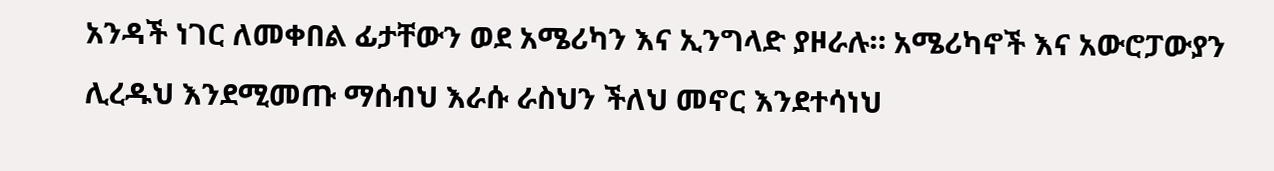አንዳች ነገር ለመቀበል ፊታቸውን ወደ አሜሪካን እና ኢንግላድ ያዞራሉ። አሜሪካኖች እና አውሮፓውያን ሊረዱህ እንደሚመጡ ማሰብህ እራሱ ራስህን ችለህ መኖር እንደተሳነህ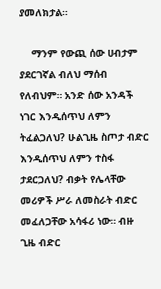ያመለክታል።

    ማንም የውጪ ሰው ሀብታም ያደርገኛል ብለህ ማሰብ የለብህም። አንድ ሰው አንዳች ነገር እንዲሰጥህ ለምን ትፈልጋለህ? ሁልጊዜ ስጦታ ብድር እንዲሰጥህ ለምን ተስፋ ታደርጋለህ? ብቃት የሌላቸው መሪዎች ሥራ ለመስራት ብድር መፈለጋቸው አሳፋሪ ነው። ብዙ ጊዜ ብድር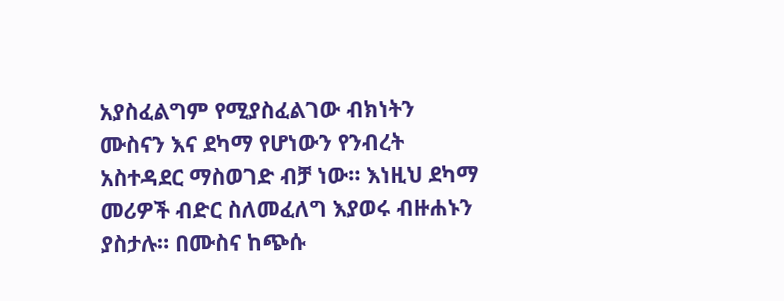አያስፈልግም የሚያስፈልገው ብክነትን ሙስናን እና ደካማ የሆነውን የንብረት አስተዳደር ማስወገድ ብቻ ነው። እነዚህ ደካማ መሪዎች ብድር ስለመፈለግ እያወሩ ብዙሐኑን ያስታሉ። በሙስና ከጭሱ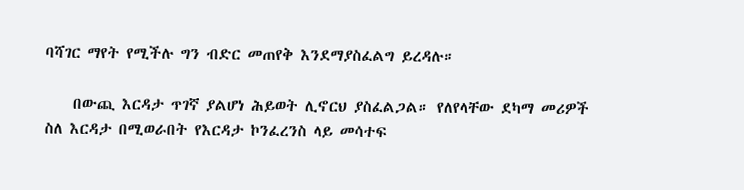ባሻገር ማየት የሚችሉ ግን ብድር መጠየቅ እንደማያስፈልግ ይረዳሉ።

    በውጪ እርዳታ ጥገኛ ያልሆነ ሕይወት ሊኖርህ ያስፈልጋል። የለየላቸው ደካማ መሪዎች ስለ እርዳታ በሚወራበት የእርዳታ ኮንፈረንስ ላይ መሳተፍ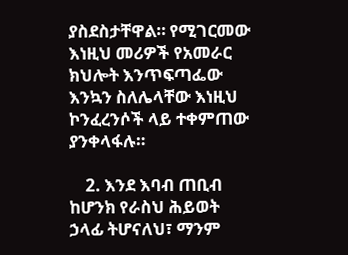ያስደስታቸዋል። የሚገርመው እነዚህ መሪዎች የአመራር ክህሎት እንጥፍጣፌው እንኳን ስለሌላቸው እነዚህ ኮንፈረንሶች ላይ ተቀምጠው ያንቀላፋሉ።

    2. እንደ እባብ ጠቢብ ከሆንክ የራስህ ሕይወት ኃላፊ ትሆናለህ፣ ማንም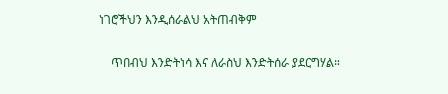ነገሮችህን እንዲሰራልህ አትጠብቅም

    ጥበብህ እንድትነሳ እና ለራስህ እንድትሰራ ያደርግሃል።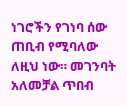ነገሮችን የገነባ ሰው ጠቢብ የሚባለው ለዚህ ነው። መገንባት አለመቻል ጥበብ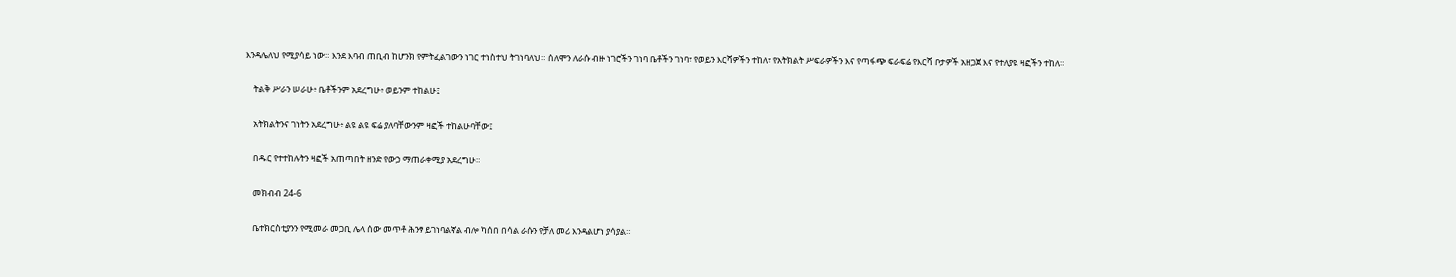እንዳሌለህ የሚያሳይ ነው። እንደ እባብ ጠቢብ ከሆንክ የምትፈልገውን ነገር ተነስተህ ትገነባለህ። ሰለሞን ለራሱ ብዙ ነገሮችን ገነባ ቤቶችን ገነባ፣ የወይን እርሻዎችን ተከለ፣ የአትክልት ሥፍራዎችን እና የጣፋጭ ፍራፍሬ የእርሻ ቦታዎች አዘጋጀ እና የተለያዩ ዛፎችን ተከለ።

    ትልቅ ሥራን ሠራሁ፥ ቤቶችንም አደረግሁ፥ ወይንም ተከልሁ፤

    አትክልትንና ገነትን አደረግሁ፥ ልዩ ልዩ ፍሬ ያለባቸውንም ዛፎች ተከልሁባቸው፤

    በዱር የተተከሉትን ዛፎች አጠጣበት ዘንድ የውኃ ማጠራቀሚያ አደረግሁ።

    መክብብ 24-6

    ቤተክርስቲያንን የሚመራ መጋቢ ሌላ ሰው መጥቶ ሕንፃ ይገነባልኛል ብሎ ካሰበ በሳል ራሱን የቻለ መሪ እንዳልሆነ ያሳያል።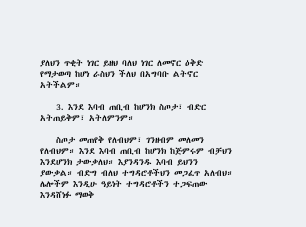ያለህን ጥቂት ነገር ይዘህ ባለህ ነገር ለመኖር ዕቅድ የማታወጣ ከሆነ ራስህን ችለህ በአግባቡ ልትኖር አትችልም።

    3. እንደ እባብ ጠቢብ ከሆንክ ስጦታ፣ ብድር አትጠይቅም፣ አትለምንም።

    ስጦታ መጠየቅ የለብህም፣ ገንዘብም መለመን የለብህም። እንደ እባብ ጠቢብ ከሆንክ ከጅምሩም ብቻህን እንደሆንክ ታውቃለህ። እያንዳንዱ እባብ ይህንን ያውቃል። ብድግ ብለህ ተግዳሮቶችህን መጋፈጥ አለብህ። ሌሎችም እንዲሁ ዓይነት ተግዳሮቶችን ተጋፍጠው እንዳሸነፉ ማወቅ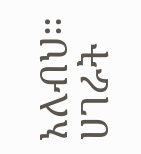አለብህ። ሀገራት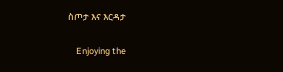ስጦታ እና እርዳታ

    Enjoying the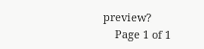preview?
    Page 1 of 1